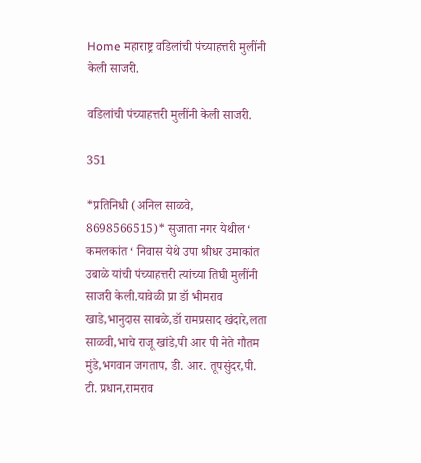Home महाराष्ट्र वडिलांची पंच्याहत्तरी मुलींनी केली साजरी.

वडिलांची पंच्याहत्तरी मुलींनी केली साजरी.

351

*प्रतिनिधी (अनिल साळवे, 8698566515)* सुजाता नगर येथील ‘ कमलकांत ‘ निवास येथे उपा श्रीधर उमाकांत उबाळे यांची पंच्याहत्तरी त्यांच्या तिघी मुलींनी साजरी केली.यावेळी प्रा डॉ भीमराव खाडे,भानुदास साबळे,डॉ रामप्रसाद खंदारे,लता साळवी,भाचे राजू खांडे,पी आर पी नेते गौतम मुंडे,भगवान जगताप, डी. आर. तूपसुंदर,पी. टी. प्रधान,रामराव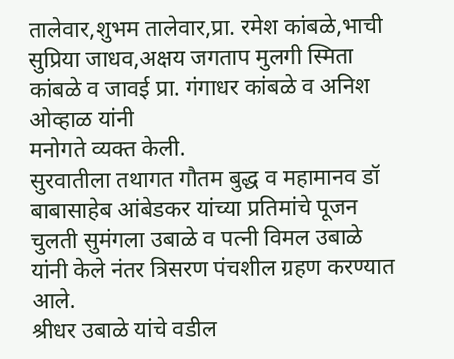तालेवार,शुभम तालेवार,प्रा. रमेश कांबळे,भाची सुप्रिया जाधव,अक्षय जगताप मुलगी स्मिता कांबळे व जावई प्रा. गंगाधर कांबळे व अनिश ओव्हाळ यांनी
मनोगते व्यक्त केली.
सुरवातीला तथागत गौतम बुद्ध व महामानव डॉ बाबासाहेब आंबेडकर यांच्या प्रतिमांचे पूजन चुलती सुमंगला उबाळे व पत्नी विमल उबाळे यांनी केले नंतर त्रिसरण पंचशील ग्रहण करण्यात आले.
श्रीधर उबाळे यांचे वडील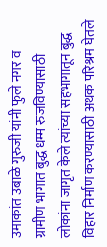उमाकांत उबाळे गुरुजी यांनी फुले नगर व ग्रामीण भागात बुद्ध धम्म रुजविण्यासाठी लोकांना जागृत केले त्यांच्या सहभागातून बुद्ध विहार निर्माण करण्यासाठी अथक परिश्रम घेतले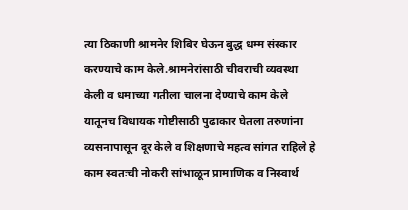त्या ठिकाणी श्रामनेर शिबिर घेऊन बुद्ध धम्म संस्कार करण्याचे काम केले.श्रामनेरांसाठी चीवराची व्यवस्था केली व धमाच्या गतीला चालना देण्याचे काम केले यातूनच विधायक गोष्टीसाठी पुढाकार घेतला तरुणांना व्यसनापासून दूर केले व शिक्षणाचे महत्व सांगत राहिले हे काम स्वतःची नोकरी सांभाळून प्रामाणिक व निस्वार्थ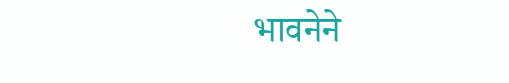भावनेने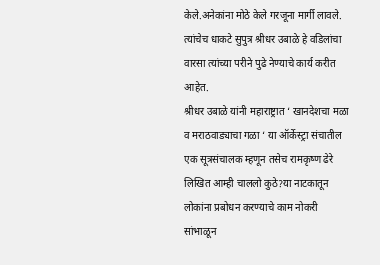केले.अनेकांना मोठे केले गरजूना मार्गी लावले.
त्यांचेच धाकटे सुपुत्र श्रीधर उबाळे हे वडिलांचा वारसा त्यांच्या परीने पुढे नेण्याचे कार्य करीत आहेत.
श्रीधर उबाळे यांनी महाराष्ट्रात ‘ खानदेशचा मळा व मराठवाड्याचा गळा ‘ या ऑर्केस्ट्रा संचातील एक सूत्रसंचालक म्हणून तसेच रामकृष्ण ढेरे लिखित आम्ही चाललो कुठे?या नाटकातून लोकांना प्रबोधन करण्याचे काम नोकरी सांभाळून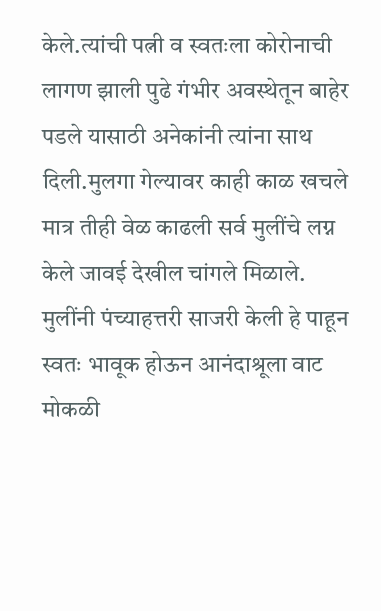केले.त्यांची पत्नी व स्वतःला कोरोनाची लागण झाली पुढे गंभीर अवस्थेतून बाहेर पडले यासाठी अनेकांनी त्यांना साथ दिली.मुलगा गेल्यावर काही काळ खचले मात्र तीही वेळ काढली सर्व मुलींचे लग्न केले जावई देखील चांगले मिळाले.
मुलींनी पंच्याहत्तरी साजरी केली हे पाहून स्वतः भावूक होऊन आनंदाश्रूला वाट मोकळी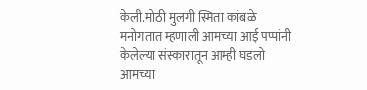केली.मोठी मुलगी स्मिता कांबळे मनोगतात म्हणाली आमच्या आई पप्पांनी केलेल्या संस्कारातून आम्ही घडलो आमच्या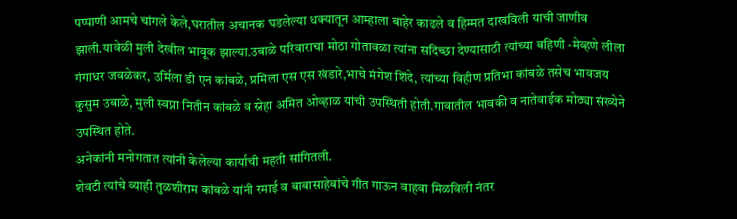पप्पाणी आमचे चांगले केले,घरातील अचानक घडलेल्या धक्यातून आम्हाला बाहेर काढले व हिम्मत दाखविली याची जाणीव झाली.यावेळी मुली देखील भावूक झाल्या.उबाळे परिवाराचा मोठा गोतावळा त्यांना सदिच्छा देण्यासाठी त्यांच्या बहिणी -मेव्हणे लीला गंगाधर जवळेकर, उर्मिला डी एन कांबळे, प्रमिला एस एस खंडारे,भाचे मंगेश शिंदे, त्यांच्या विहीण प्रतिभा कांबळे तसेच भावजय कुसुम उबाळे, मुली स्वप्ना नितीन कांबळे व स्नेहा अमित ओव्हाळ यांची उपस्थिती होती.गावातील भावकी व नातेवाईक मोठ्या संख्येने उपस्थित होते.
अनेकांनी मनोगतात त्यांनी केलेल्या कार्याची महती सांगितली.
शेवटी त्यांचे व्याही तुळशीराम कांबळे यांनी रमाई व बाबासाहेबांचे गीत गाऊन वाहवा मिळविली नंतर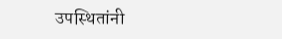उपस्थितांनी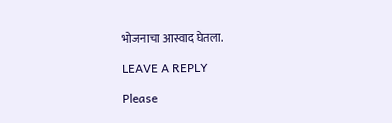भोजनाचा आस्वाद घेतला.

LEAVE A REPLY

Please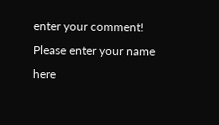enter your comment!
Please enter your name here